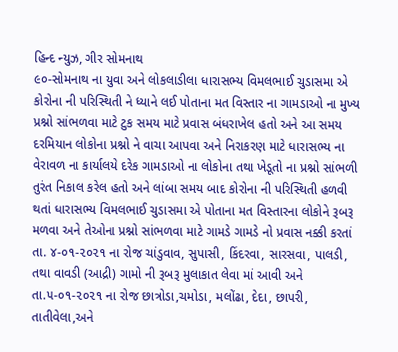હિન્દ ન્યુઝ, ગીર સોમનાથ
૯૦-સોમનાથ ના યુવા અને લોકલાડીલા ધારાસભ્ય વિમલભાઈ ચુડાસમા એ કોરોના ની પરિસ્થિતી ને ધ્યાને લઈ પોતાના મત વિસ્તાર ના ગામડાઓ ના મુખ્ય પ્રશ્નો સાંભળવા માટે ટુક સમય માટે પ્રવાસ બંધરાખેલ હતો અને આ સમય દરમિયાન લોકોના પ્રશ્નો ને વાચા આપવા અને નિરાકરણ માટે ધારાસભ્ય ના વેરાવળ ના કાર્યાલયે દરેક ગામડાઓ ના લોકોના તથા ખેડૂતો ના પ્રશ્નો સાંભળી તુરંત નિકાલ કરેલ હતો અને લાંબા સમય બાદ કોરોના ની પરિસ્થિતી હળવી થતાં ધારાસભ્ય વિમલભાઈ ચુડાસમા એ પોતાના મત વિસ્તારના લોકોને રૂબરૂ મળવા અને તેઓના પ્રશ્નો સાંભળવા માટે ગામડે ગામડે નો પ્રવાસ નક્કી કરતાં તા. ૪-૦૧-૨૦૨૧ ના રોજ ચાંડુવાવ, સુપાસી, કિંદરવા, સારસવા, પાલડી, તથા વાવડી (આદ્રી) ગામો ની રૂબરૂ મુલાકાત લેવા માં આવી અને તા.૫-૦૧-૨૦૨૧ ના રોજ છાત્રોડા,ચમોડા, મલોંઢા, દેદા, છાપરી, તાતીવેલા,અને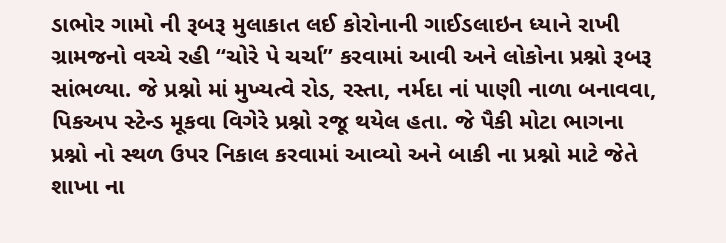ડાભોર ગામો ની રૂબરૂ મુલાકાત લઈ કોરોનાની ગાઈડલાઇન ધ્યાને રાખી ગ્રામજનો વચ્ચે રહી “ચોરે પે ચર્ચા” કરવામાં આવી અને લોકોના પ્રશ્નો રૂબરૂ સાંભળ્યા. જે પ્રશ્નો માં મુખ્યત્વે રોડ, રસ્તા, નર્મદા નાં પાણી નાળા બનાવવા, પિકઅપ સ્ટેન્ડ મૂકવા વિગેરે પ્રશ્નો રજૂ થયેલ હતા. જે પૈકી મોટા ભાગના પ્રશ્નો નો સ્થળ ઉપર નિકાલ કરવામાં આવ્યો અને બાકી ના પ્રશ્નો માટે જેતે શાખા ના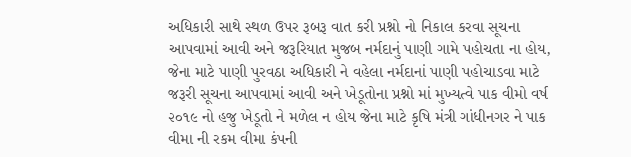અધિકારી સાથે સ્થળ ઉપર રૂબરૂ વાત કરી પ્રશ્નો નો નિકાલ કરવા સૂચના આપવામાં આવી અને જરૂરિયાત મુજબ નર્મદાનું પાણી ગામે પહોચતા ના હોય, જેના માટે પાણી પુરવઠા અધિકારી ને વહેલા નર્મદાનાં પાણી પહોચાડવા માટે જરૂરી સૂચના આપવામાં આવી અને ખેડૂતોના પ્રશ્નો માં મુખ્યત્વે પાક વીમો વર્ષ ૨૦૧૯ નો હજુ ખેડૂતો ને મળેલ ન હોય જેના માટે કૃષિ મંત્રી ગાંધીનગર ને પાક વીમા ની રકમ વીમા કંપની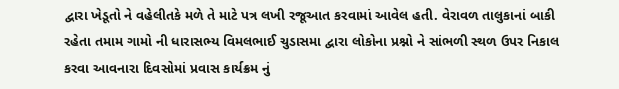દ્વારા ખેડૂતો ને વહેલીતકે મળે તે માટે પત્ર લખી રજૂઆત કરવામાં આવેલ હતી. વેરાવળ તાલુકાનાં બાકી રહેતા તમામ ગામો ની ધારાસભ્ય વિમલભાઈ ચુડાસમા દ્વારા લોકોના પ્રશ્નો ને સાંભળી સ્થળ ઉપર નિકાલ કરવા આવનારા દિવસોમાં પ્રવાસ કાર્યક્રમ નું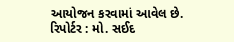આયોજન કરવામાં આવેલ છે.
રિપોર્ટર : મો. સઈદ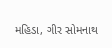મહિડા, ગીર સોમનાથ